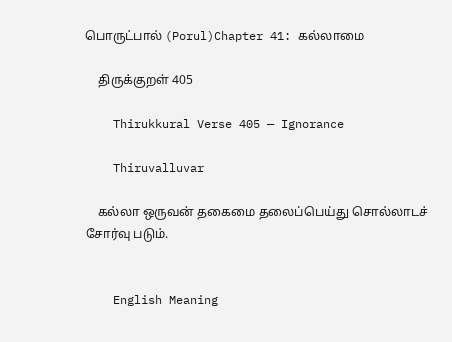பொருட்பால் (Porul)Chapter 41: கல்லாமை

    திருக்குறள் 405

    Thirukkural Verse 405 — Ignorance

    Thiruvalluvar

    கல்லா ஒருவன் தகைமை தலைப்பெய்து சொல்லாடச் சோர்வு படும்.


    English Meaning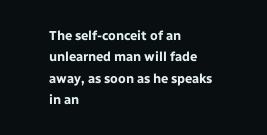The self-conceit of an unlearned man will fade away, as soon as he speaks in an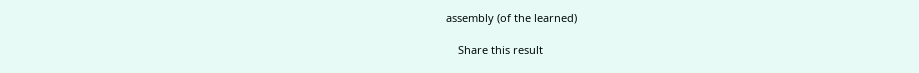assembly (of the learned)

    Share this result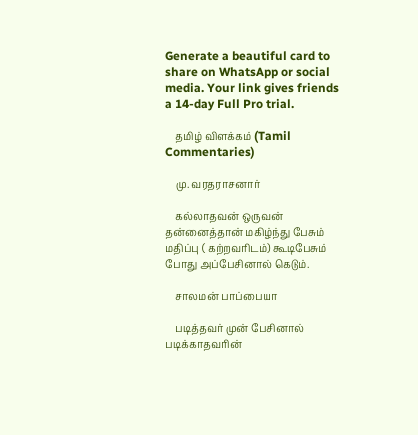Generate a beautiful card to share on WhatsApp or social media. Your link gives friends a 14-day Full Pro trial.

    தமிழ் விளக்கம் (Tamil Commentaries)

    மு. வரதராசனார்

    கல்லாதவன் ஒருவன் தன்னைத்தான் மகிழ்ந்து பேசும் மதிப்பு ( கற்றவரிடம்) கூடிபேசும் போது அப்பேசினால் கெடும்.

    சாலமன் பாப்பையா

    படித்தவர் முன் பேசினால் படிக்காதவரின்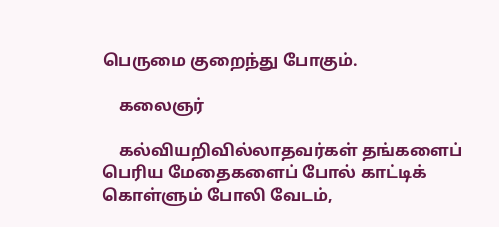பெருமை குறைந்து போகும்.

    கலைஞர்

    கல்வியறிவில்லாதவர்கள் தங்களைப் பெரிய மேதைகளைப் போல் காட்டிக் கொள்ளும் போலி வேடம்,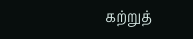கற்றுத்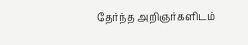தேர்ந்த அறிஞர்களிடம்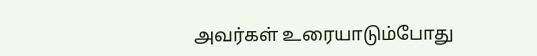அவர்கள் உரையாடும்போது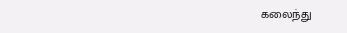கலைந்து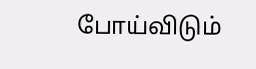போய்விடும்